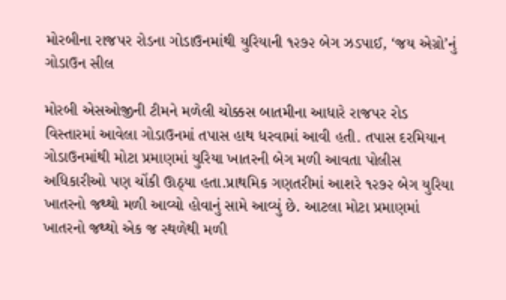મોરબીના રાજપર રોડના ગોડાઉનમાંથી યુરિયાની ૧૨૭૨ બેગ ઝડપાઈ, ‘જય એગ્રો’નું ગોડાઉન સીલ

મોરબી એસઓજીની ટીમને મળેલી ચોક્કસ બાતમીના આધારે રાજપર રોડ વિસ્તારમાં આવેલા ગોડાઉનમાં તપાસ હાથ ધરવામાં આવી હતી. તપાસ દરમિયાન ગોડાઉનમાંથી મોટા પ્રમાણમાં યુરિયા ખાતરની બેગ મળી આવતા પોલીસ અધિકારીઓ પણ ચોંકી ઊઠ્યા હતા.પ્રાથમિક ગણતરીમાં આશરે ૧૨૭૨ બેગ યુરિયા ખાતરનો જથ્થો મળી આવ્યો હોવાનું સામે આવ્યું છે. આટલા મોટા પ્રમાણમાં ખાતરનો જથ્થો એક જ સ્થળેથી મળી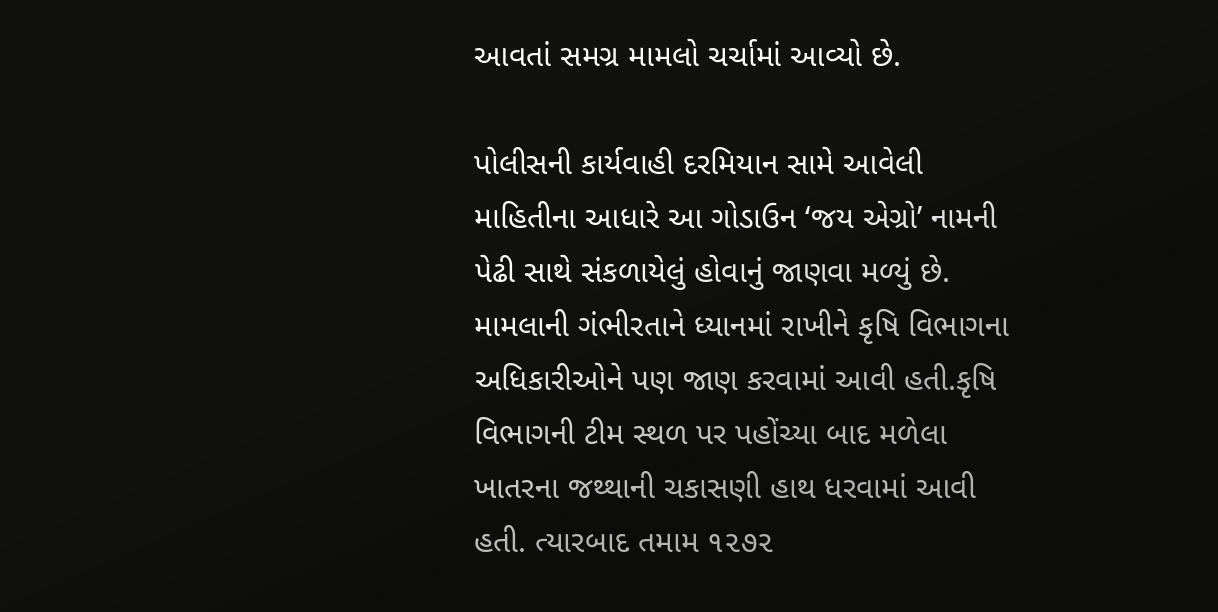આવતાં સમગ્ર મામલો ચર્ચામાં આવ્યો છે.

પોલીસની કાર્યવાહી દરમિયાન સામે આવેલી માહિતીના આધારે આ ગોડાઉન ‘જય એગ્રો’ નામની પેઢી સાથે સંકળાયેલું હોવાનું જાણવા મળ્યું છે. મામલાની ગંભીરતાને ધ્યાનમાં રાખીને કૃષિ વિભાગના અધિકારીઓને પણ જાણ કરવામાં આવી હતી.કૃષિ વિભાગની ટીમ સ્થળ પર પહોંચ્યા બાદ મળેલા ખાતરના જથ્થાની ચકાસણી હાથ ધરવામાં આવી હતી. ત્યારબાદ તમામ ૧૨૭૨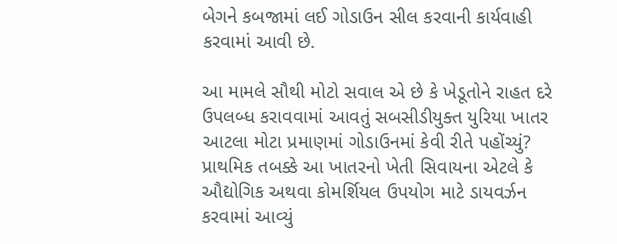બેગને કબજામાં લઈ ગોડાઉન સીલ કરવાની કાર્યવાહી કરવામાં આવી છે.

આ મામલે સૌથી મોટો સવાલ એ છે કે ખેડૂતોને રાહત દરે ઉપલબ્ધ કરાવવામાં આવતું સબસીડીયુક્ત યુરિયા ખાતર આટલા મોટા પ્રમાણમાં ગોડાઉનમાં કેવી રીતે પહોંચ્યું? પ્રાથમિક તબક્કે આ ખાતરનો ખેતી સિવાયના એટલે કે ઔદ્યોગિક અથવા કોમર્શિયલ ઉપયોગ માટે ડાયવર્ઝન કરવામાં આવ્યું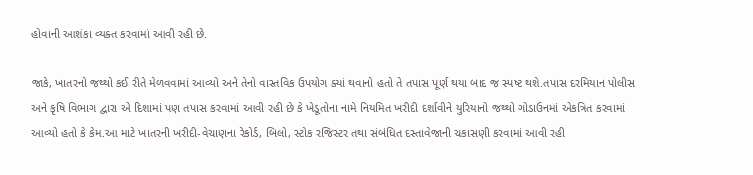હોવાની આશંકા વ્યક્ત કરવામાં આવી રહી છે.

જાકે, ખાતરનો જથ્થો કઈ રીતે મેળવવામાં આવ્યો અને તેનો વાસ્તવિક ઉપયોગ ક્યાં થવાનો હતો તે તપાસ પૂર્ણ થયા બાદ જ સ્પષ્ટ થશે.તપાસ દરમિયાન પોલીસ અને કૃષિ વિભાગ દ્વારા એ દિશામાં પણ તપાસ કરવામાં આવી રહી છે કે ખેડૂતોના નામે નિયમિત ખરીદી દર્શાવીને યુરિયાનો જથ્થો ગોડાઉનમાં એકત્રિત કરવામાં આવ્યો હતો કે કેમ.આ માટે ખાતરની ખરીદી-વેચાણના રેકોર્ડ, બિલો, સ્ટોક રજિસ્ટર તથા સંબંધિત દસ્તાવેજાની ચકાસણી કરવામાં આવી રહી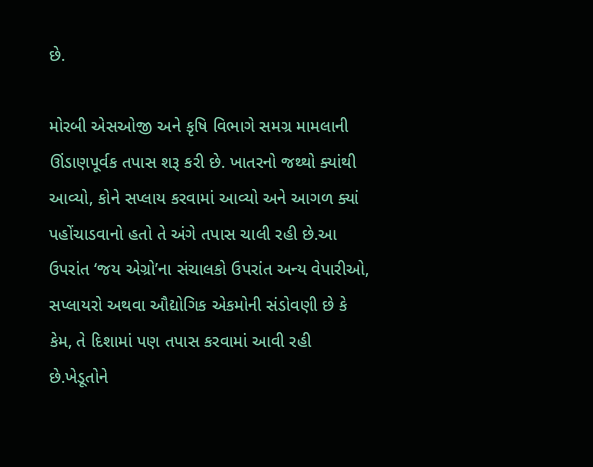છે.

મોરબી એસઓજી અને કૃષિ વિભાગે સમગ્ર મામલાની ઊંડાણપૂર્વક તપાસ શરૂ કરી છે. ખાતરનો જથ્થો ક્યાંથી આવ્યો, કોને સપ્લાય કરવામાં આવ્યો અને આગળ ક્યાં પહોંચાડવાનો હતો તે અંગે તપાસ ચાલી રહી છે.આ ઉપરાંત ‘જય એગ્રો’ના સંચાલકો ઉપરાંત અન્ય વેપારીઓ, સપ્લાયરો અથવા ઔદ્યોગિક એકમોની સંડોવણી છે કે કેમ, તે દિશામાં પણ તપાસ કરવામાં આવી રહી છે.ખેડૂતોને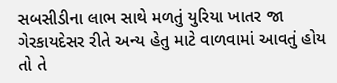સબસીડીના લાભ સાથે મળતું યુરિયા ખાતર જા ગેરકાયદેસર રીતે અન્ય હેતુ માટે વાળવામાં આવતું હોય તો તે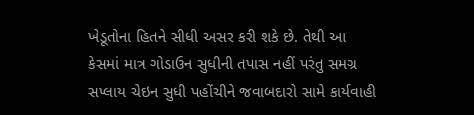ખેડૂતોના હિતને સીધી અસર કરી શકે છે. તેથી આ કેસમાં માત્ર ગોડાઉન સુધીની તપાસ નહીં પરંતુ સમગ્ર સપ્લાય ચેઇન સુધી પહોંચીને જવાબદારો સામે કાર્યવાહી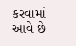કરવામાં આવે છે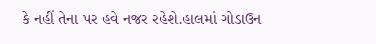કે નહીં તેના પર હવે નજર રહેશે.હાલમાં ગોડાઉન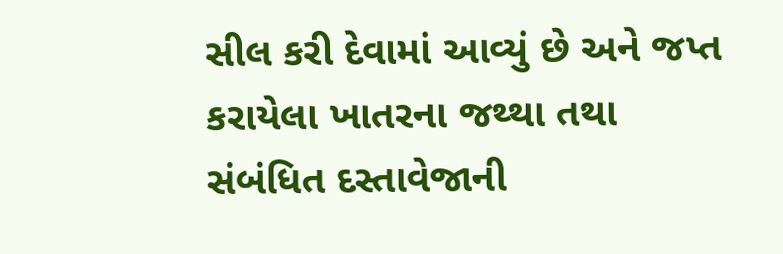સીલ કરી દેવામાં આવ્યું છે અને જપ્ત કરાયેલા ખાતરના જથ્થા તથા સંબંધિત દસ્તાવેજાની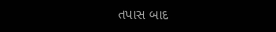તપાસ બાદ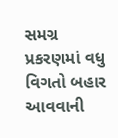સમગ્ર પ્રકરણમાં વધુ વિગતો બહાર આવવાની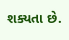શક્યતા છે.